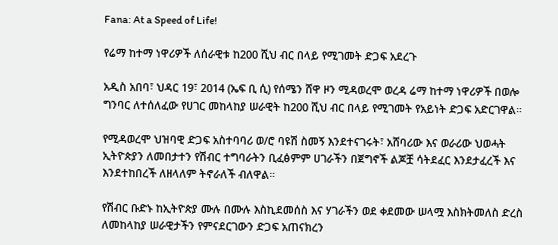Fana: At a Speed of Life!

የሬማ ከተማ ነዋሪዎች ለሰራዊቱ ከ200 ሺህ ብር በላይ የሚገመት ድጋፍ አደረጉ

አዲስ አበባ፣ ህዳር 19፣ 2014 (ኤፍ ቢ ሲ) የሰሜን ሸዋ ዞን ሚዳወረሞ ወረዳ ሬማ ከተማ ነዋሪዎች በወሎ ግንባር ለተሰለፈው የሀገር መከላከያ ሠራዊት ከ200 ሺህ ብር በላይ የሚገመት የአይነት ድጋፍ አድርገዋል።

የሚዳወረሞ ህዝባዊ ድጋፍ አስተባባሪ ወ/ሮ ባዩሽ ስመኝ እንደተናገሩት፣ አሸባሪው እና ወራሪው ህወሓት ኢትዮጵያን ለመበታተን የሽብር ተግባራትን ቢፈፅምም ሀገራችን በጀግኖች ልጆቿ ሳትደፈር እንደታፈረች እና እንደተከበረች ለዘላለም ትኖራለች ብለዋል።

የሽብር ቡድኑ ከኢትዮጵያ ሙሉ በሙሉ እስኪደመሰስ እና ሃገራችን ወደ ቀደመው ሠላሟ እስክትመለስ ድረስ ለመከላከያ ሠራዊታችን የምናደርገውን ድጋፍ አጠናክረን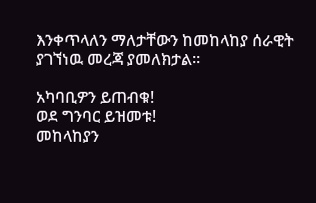እንቀጥላለን ማለታቸውን ከመከላከያ ሰራዊት ያገኘነዉ መረጃ ያመለክታል፡፡

አካባቢዎን ይጠብቁ!
ወደ ግንባር ይዝመቱ!
መከላከያን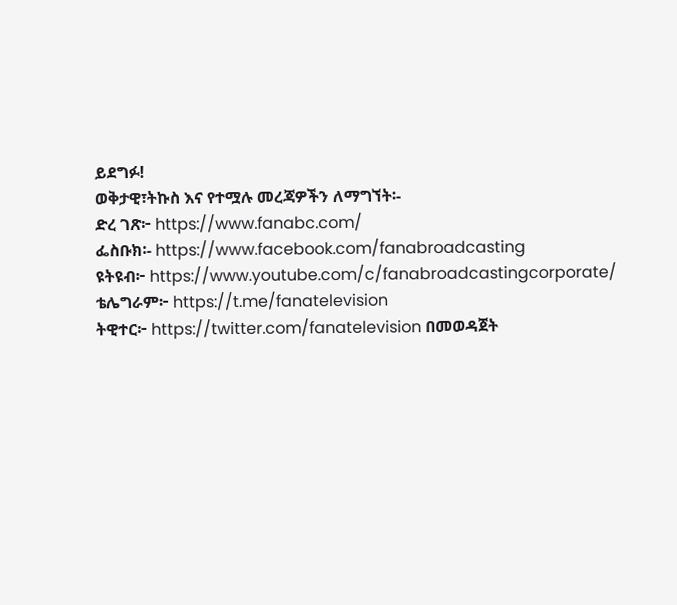ይደግፉ!
ወቅታዊ፣ትኩስ እና የተሟሉ መረጃዎችን ለማግኘት፡-
ድረ ገጽ፦ https://www.fanabc.com/
ፌስቡክ፡- https://www.facebook.com/fanabroadcasting
ዩትዩብ፦ https://www.youtube.com/c/fanabroadcastingcorporate/
ቴሌግራም፦ https://t.me/fanatelevision
ትዊተር፦ https://twitter.com/fanatelevision በመወዳጀት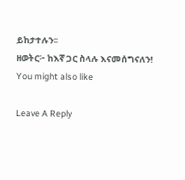ይከታተሉን፡፡
ዘወትር፦ ከእኛ ጋር ስላሉ እናመሰግናለን!
You might also like

Leave A Reply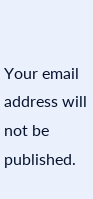Your email address will not be published.